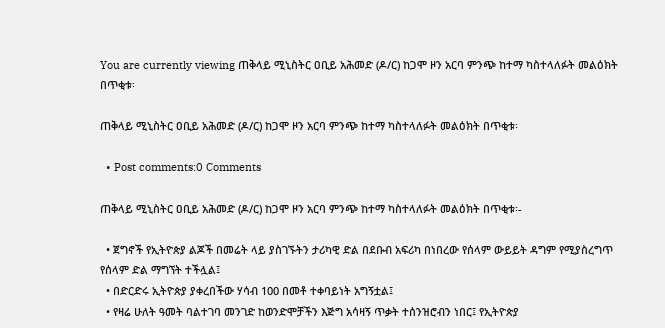You are currently viewing ጠቅላይ ሚኒስትር ዐቢይ አሕመድ (ዶ/ር) ከጋሞ ዞን አርባ ምንጭ ከተማ ካስተላለፉት መልዕክት በጥቂቱ፡

ጠቅላይ ሚኒስትር ዐቢይ አሕመድ (ዶ/ር) ከጋሞ ዞን አርባ ምንጭ ከተማ ካስተላለፉት መልዕክት በጥቂቱ፡

  • Post comments:0 Comments

ጠቅላይ ሚኒስትር ዐቢይ አሕመድ (ዶ/ር) ከጋሞ ዞን አርባ ምንጭ ከተማ ካስተላለፉት መልዕክት በጥቂቱ፡-

  • ጀግኖች የኢትዮጵያ ልጆች በመሬት ላይ ያስገኙትን ታሪካዊ ድል በደቡብ አፍሪካ በነበረው የሰላም ውይይት ዳግም የሚያስረግጥ የሰላም ድል ማግኘት ተችሏል፤
  • በድርድሩ ኢትዮጵያ ያቀረበችው ሃሳብ 100 በመቶ ተቀባይነት አግኝቷል፤
  • የዛሬ ሁለት ዓመት ባልተገባ መንገድ ከወንድሞቻችን እጅግ አሳዛኝ ጥቃት ተሰንዝሮብን ነበር፤ የኢትዮጵያ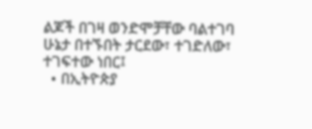ልጆች በገዛ ወንድሞቻቸው ባልተገባ ሁኔታ በተኙበት ታርደው፣ ተገድለው፣ ተገፍተው ነበር፤
  • በኢትዮጵያ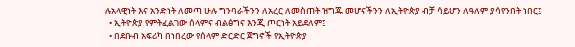ሉአላዊነት እና አንድነት ለመጣ ሁሉ ግንባራችንን ለአረር ለመስጠት ዝግጁ መሆናችንን ለኢትዮጵያ ብቻ ሳይሆን ለዓለም ያሳየንበት ነበር፤
  • ኢትዮጵያ የምትፈልገው ሰላምና ብልፅግና እንጂ ጦርነት አይደለም፤
  • በደቡብ አፍሪካ በነበረው የሰላም ድርድር ጀግኖች የኢትዮጵያ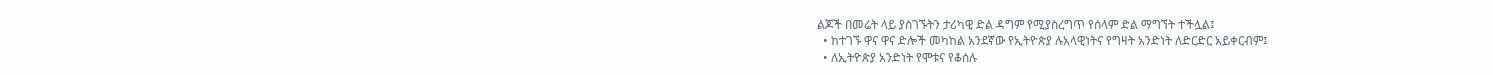ልጆች በመሬት ላይ ያስገኙትን ታሪካዊ ድል ዳግም የሚያስረግጥ የሰላም ድል ማግኘት ተችሏል፤
  • ከተገኙ ዋና ዋና ድሎች መካከል አንደኛው የኢትዮጵያ ሉአላዊነትና የግዛት አንድነት ለድርድር አይቀርብም፤
  • ለኢትዮጵያ አንድነት የሞቱና የቆሰሉ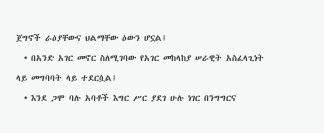ጀግኖች ራዕያቸውና ህልማቸው ዕውን ሆኗል፤
  • በአንድ አገር መኖር ስለሚገባው የአገር መከላከያ ሠራዊት አስፈላጊነት ላይ መግባባት ላይ ተደርሷል፤
  • እንደ ጋሞ ባሉ አባቶች እግር ሥር ያደገ ሁሉ ነገር በንግግርና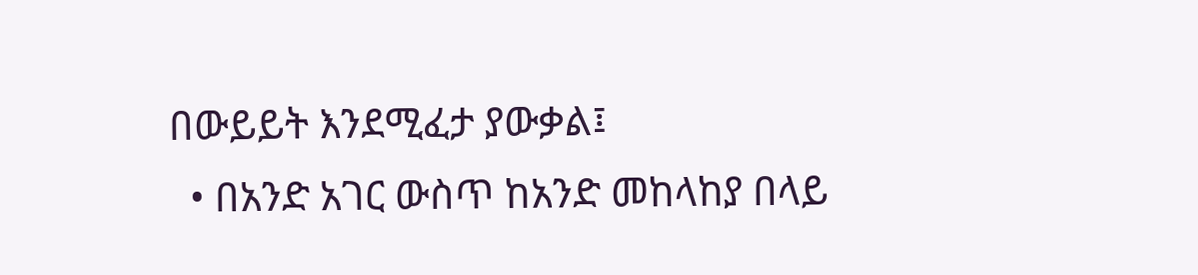በውይይት እንደሚፈታ ያውቃል፤
  • በአንድ አገር ውስጥ ከአንድ መከላከያ በላይ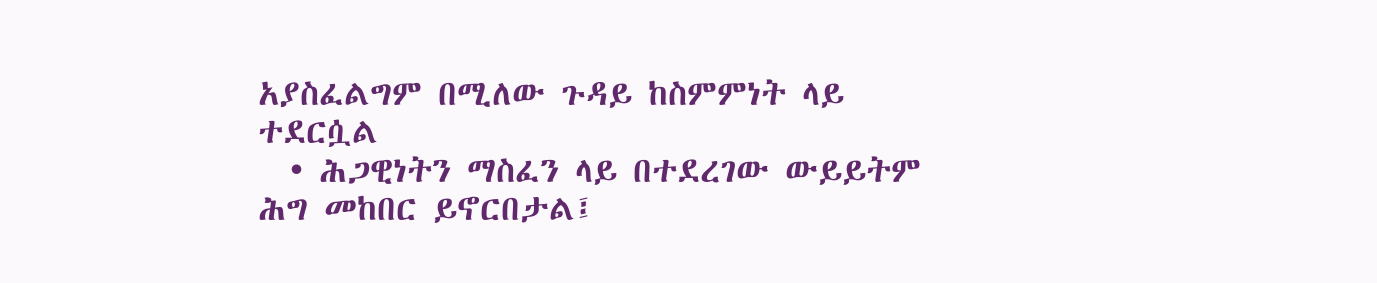አያስፈልግም በሚለው ጉዳይ ከስምምነት ላይ ተደርሷል
  • ሕጋዊነትን ማስፈን ላይ በተደረገው ውይይትም ሕግ መከበር ይኖርበታል፤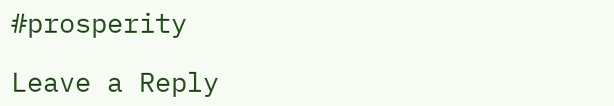#prosperity

Leave a Reply